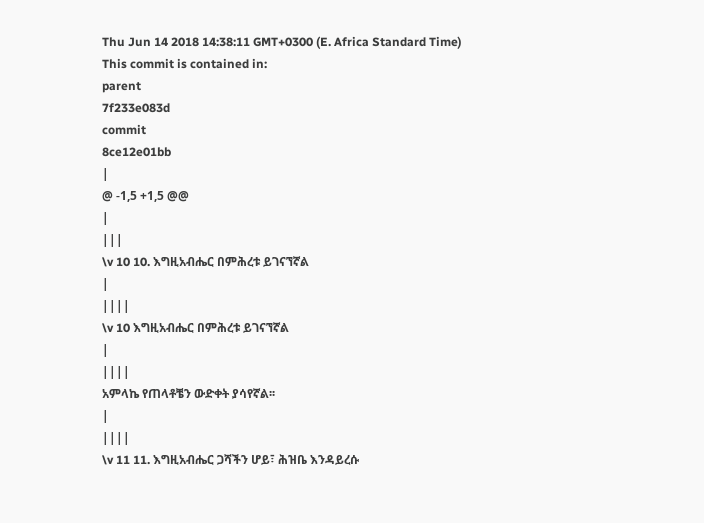Thu Jun 14 2018 14:38:11 GMT+0300 (E. Africa Standard Time)
This commit is contained in:
parent
7f233e083d
commit
8ce12e01bb
|
@ -1,5 +1,5 @@
|
|||
\v 10 10. እግዚአብሔር በምሕረቱ ይገናኘኛል
|
||||
\v 10 እግዚአብሔር በምሕረቱ ይገናኘኛል
|
||||
አምላኬ የጠላቶቼን ውድቀት ያሳየኛል፡፡
|
||||
\v 11 11. እግዚአብሔር ጋሻችን ሆይ፣ ሕዝቤ እንዳይረሱ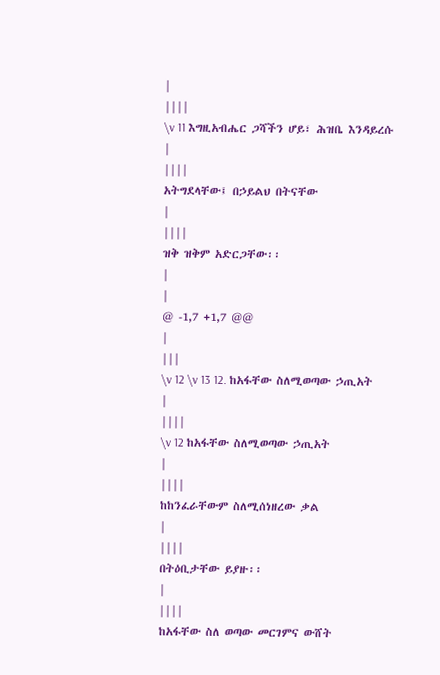|
||||
\v 11 እግዚአብሔር ጋሻችን ሆይ፣ ሕዝቤ እንዳይረሱ
|
||||
አትግደላቸው፤ በኃይልህ በትናቸው
|
||||
ዝቅ ዝቅም አድርጋቸው፡፡
|
|
@ -1,7 +1,7 @@
|
|||
\v 12 \v 13 12. ከአፋቸው ስለሚወጣው ኃጢአት
|
||||
\v 12 ከአፋቸው ስለሚወጣው ኃጢአት
|
||||
ከከንፈራቸውም ስለሚሰነዘረው ቃል
|
||||
በትዕቢታቸው ይያዙ፡፡
|
||||
ከአፋቸው ስለ ወጣው መርገምና ውሸት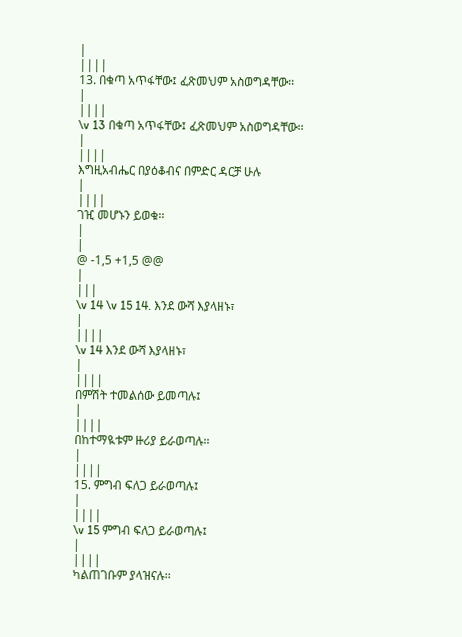|
||||
13. በቁጣ አጥፋቸው፤ ፈጽመህም አስወግዳቸው፡፡
|
||||
\v 13 በቁጣ አጥፋቸው፤ ፈጽመህም አስወግዳቸው፡፡
|
||||
እግዚአብሔር በያዕቆብና በምድር ዳርቻ ሁሉ
|
||||
ገዢ መሆኑን ይወቁ፡፡
|
|
@ -1,5 +1,5 @@
|
|||
\v 14 \v 15 14. እንደ ውሻ እያላዘኑ፣
|
||||
\v 14 እንደ ውሻ እያላዘኑ፣
|
||||
በምሽት ተመልሰው ይመጣሉ፤
|
||||
በከተማዪቱም ዙሪያ ይራወጣሉ፡፡
|
||||
15. ምግብ ፍለጋ ይራወጣሉ፤
|
||||
\v 15 ምግብ ፍለጋ ይራወጣሉ፤
|
||||
ካልጠገቡም ያላዝናሉ፡፡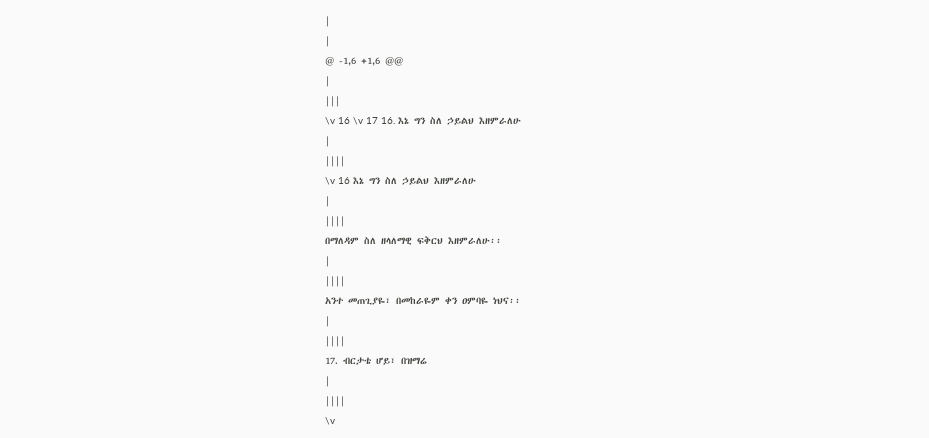|
|
@ -1,6 +1,6 @@
|
|||
\v 16 \v 17 16. እኔ ግን ስለ ኃይልህ እዘምራለሁ
|
||||
\v 16 እኔ ግን ስለ ኃይልህ እዘምራለሁ
|
||||
በማለዳም ስለ ዘላለማዊ ፍቅርህ እዘምራለሁ፡፡
|
||||
አንተ መጠጊያዬ፣ በመከራዬም ቀን ዐምባዬ ነህና፡፡
|
||||
17. ብርታቴ ሆይ፣ በዝማሬ
|
||||
\v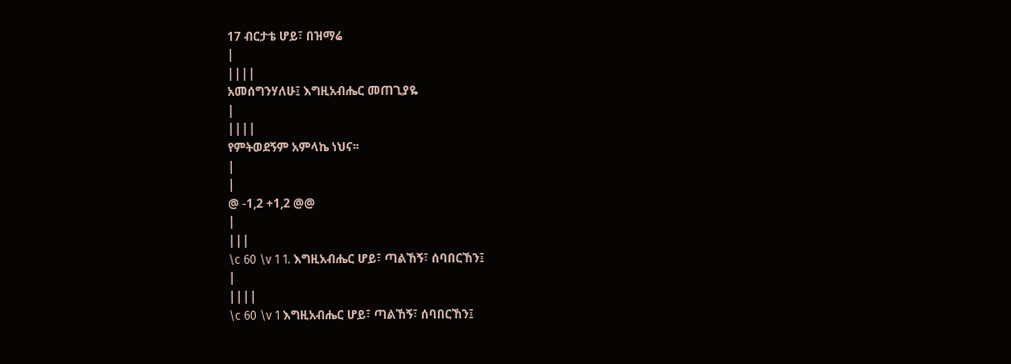17 ብርታቴ ሆይ፣ በዝማሬ
|
||||
አመሰግንሃለሁ፤ እግዚአብሔር መጠጊያዬ
|
||||
የምትወደኝም አምላኬ ነህና፡፡
|
|
@ -1,2 +1,2 @@
|
|||
\c 60 \v 1 1. እግዚአብሔር ሆይ፣ ጣልኸኝ፣ ሰባበርኸን፤
|
||||
\c 60 \v 1 እግዚአብሔር ሆይ፣ ጣልኸኝ፣ ሰባበርኸን፤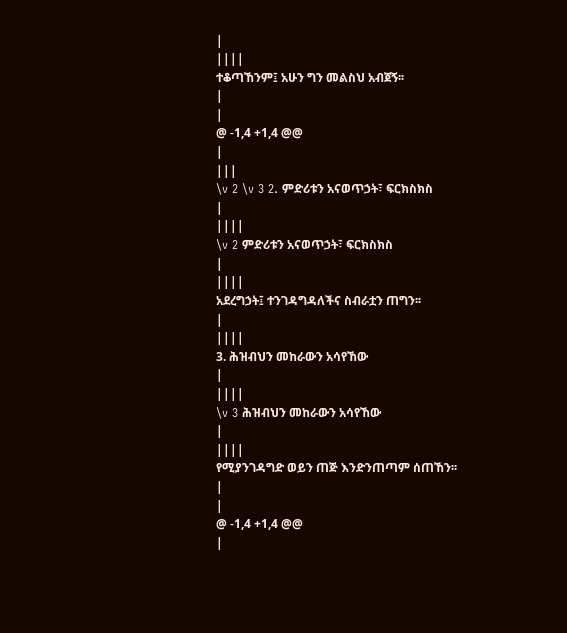|
||||
ተቆጣኸንም፤ አሁን ግን መልስህ አብጀኝ፡፡
|
|
@ -1,4 +1,4 @@
|
|||
\v 2 \v 3 2. ምድሪቱን አናወጥኃት፣ ፍርክስክስ
|
||||
\v 2 ምድሪቱን አናወጥኃት፣ ፍርክስክስ
|
||||
አደረግኃት፤ ተንገዳግዳለችና ስብራቷን ጠግን፡፡
|
||||
3. ሕዝብህን መከራውን አሳየኸው
|
||||
\v 3 ሕዝብህን መከራውን አሳየኸው
|
||||
የሚያንገዳግድ ወይን ጠጅ እንድንጠጣም ሰጠኸን፡፡
|
|
@ -1,4 +1,4 @@
|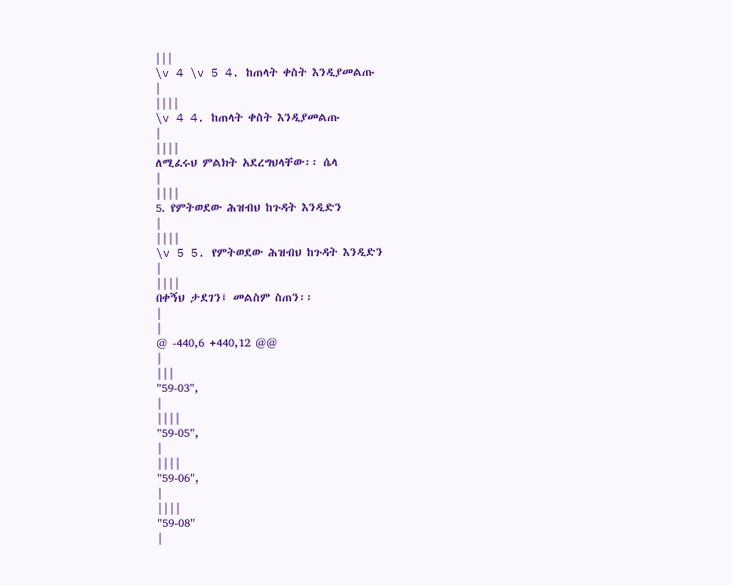|||
\v 4 \v 5 4. ከጠላት ቀስት እንዲያመልጡ
|
||||
\v 4 4. ከጠላት ቀስት እንዲያመልጡ
|
||||
ለሚፈሩህ ምልክት አደረግህላቸው፡፡ ሴላ
|
||||
5. የምትወደው ሕዝብህ ከጉዳት እንዲድን
|
||||
\v 5 5. የምትወደው ሕዝብህ ከጉዳት እንዲድን
|
||||
በቀኝህ ታደገን፤ መልስም ስጠን፡፡
|
|
@ -440,6 +440,12 @@
|
|||
"59-03",
|
||||
"59-05",
|
||||
"59-06",
|
||||
"59-08"
|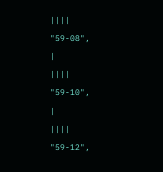||||
"59-08",
|
||||
"59-10",
|
||||
"59-12",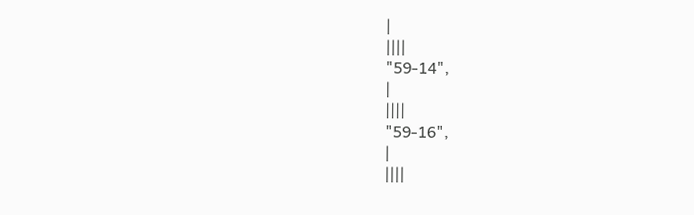|
||||
"59-14",
|
||||
"59-16",
|
||||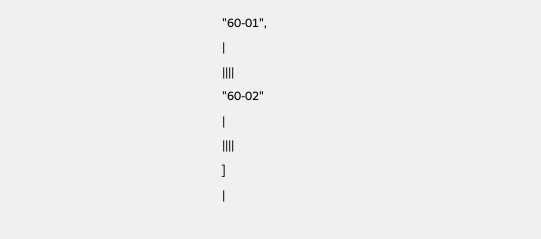"60-01",
|
||||
"60-02"
|
||||
]
|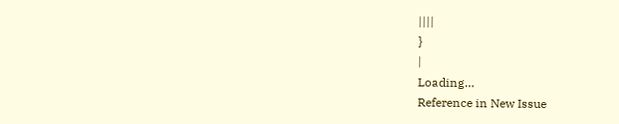||||
}
|
Loading…
Reference in New Issue